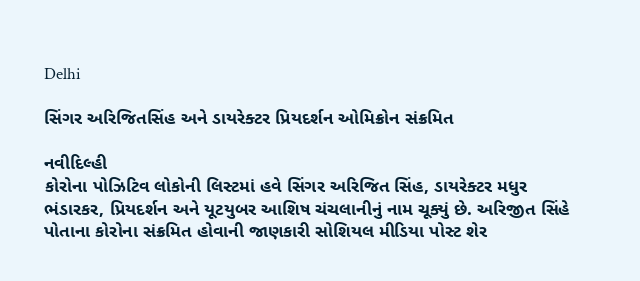Delhi

સિંગર અરિજિતસિંહ અને ડાયરેક્ટર પ્રિયદર્શન ઓમિક્રોન સંક્રમિત

નવીદિલ્હી
કોરોના પોઝિટિવ લોકોની લિસ્ટમાં હવે સિંગર અરિજિત સિંહ, ડાયરેક્ટર મધુર ભંડારકર, પ્રિયદર્શન અને યૂટયુબર આશિષ ચંચલાનીનું નામ ચૂક્યું છે. અરિજીત સિંહે પોતાના કોરોના સંક્રમિત હોવાની જાણકારી સોશિયલ મીડિયા પોસ્ટ શેર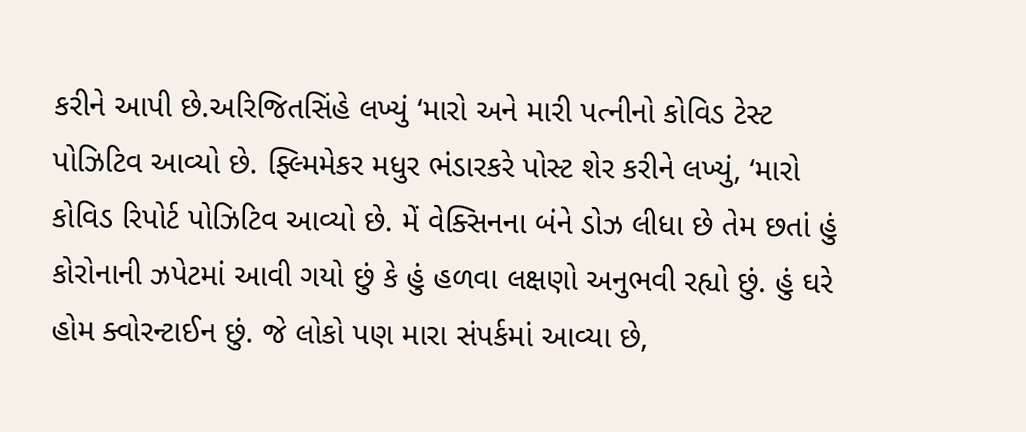કરીને આપી છે.અરિજિતસિંહે લખ્યું ‘મારો અને મારી પત્નીનો કોવિડ ટેસ્ટ પોઝિટિવ આવ્યો છે. ફ્લ્મિમેકર મધુર ભંડારકરે પોસ્ટ શેર કરીને લખ્યું, ‘મારો કોવિડ રિપોર્ટ પોઝિટિવ આવ્યો છે. મેં વેક્સિનના બંને ડોઝ લીધા છે તેમ છતાં હું કોરોનાની ઝપેટમાં આવી ગયો છું કે હું હળવા લક્ષણો અનુભવી રહ્યો છું. હું ઘરે હોમ ક્વોરન્ટાઈન છું. જે લોકો પણ મારા સંપર્કમાં આવ્યા છે,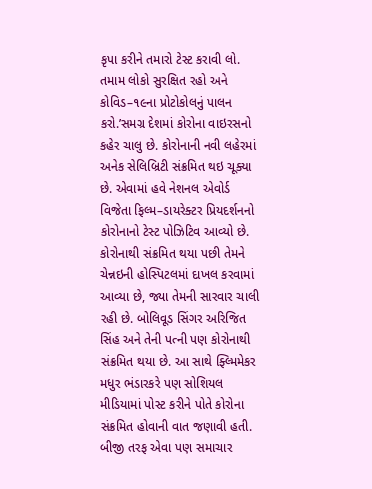કૃપા કરીને તમારો ટેસ્ટ કરાવી લો. તમામ લોકો સુરક્ષિત રહો અને કોવિડ–૧૯ના પ્રોટોકોલનું પાલન કરો.’સમગ્ર દેશમાં કોરોના વાઇરસનો કહેર ચાલુ છે. કોરોનાની નવી લહેરમાં અનેક સેલિબ્રિટી સંક્રમિત થઇ ચૂક્યા છે. એવામાં હવે નેશનલ એવોર્ડ વિજેતા ફિલ્મ–ડાયરેક્ટર પ્રિયદર્શનનો કોરોનાનો ટેસ્ટ પોઝિટિવ આવ્યો છે. કોરોનાથી સંક્રમિત થયા પછી તેમને ચેન્નઇની હોસ્પિટલમાં દાખલ કરવામાં આવ્યા છે, જ્યા તેમની સારવાર ચાલી રહી છે. બોલિવૂડ સિંગર અરિજિત સિંહ અને તેની પત્ની પણ કોરોનાથી સંક્રમિત થયા છે. આ સાથે ફ્લ્મિમેકર મધુર ભંડારકરે પણ સોશિયલ મીડિયામાં પોસ્ટ કરીને પોતે કોરોના સંક્રમિત હોવાની વાત જણાવી હતી. બીજી તરફ એવા પણ સમાચાર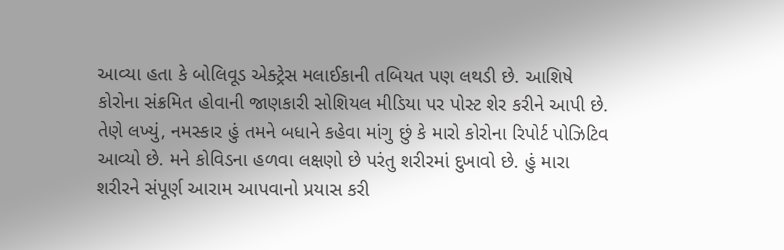આવ્યા હતા કે બોલિવૂડ એક્ટ્રેસ મલાઈકાની તબિયત પણ લથડી છે. આશિષે કોરોના સંક્રમિત હોવાની જાણકારી સોશિયલ મીડિયા પર પોસ્ટ શેર કરીને આપી છે. તેણે લખ્યું, નમસ્કાર હું તમને બધાને કહેવા માંગુ છું કે મારો કોરોના રિપોર્ટ પોઝિટિવ આવ્યો છે. મને કોવિડના હળવા લક્ષણો છે પરંતુ શરીરમાં દુખાવો છે. હું મારા શરીરને સંપૂર્ણ આરામ આપવાનો પ્રયાસ કરી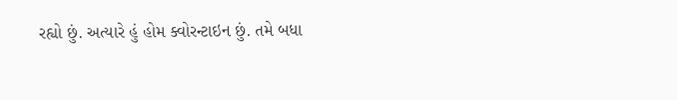રહ્યો છું. અત્યારે હું હોમ ક્વોરન્ટાઇન છું. તમે બધા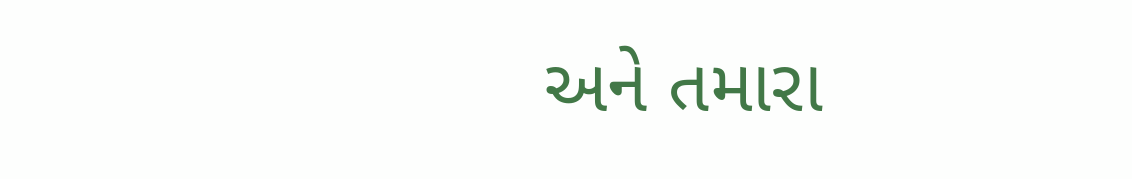અને તમારા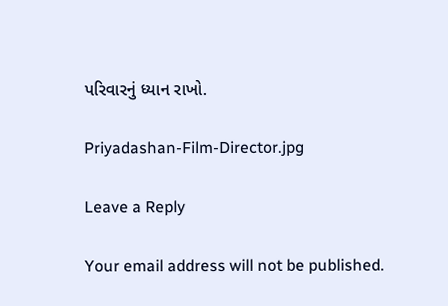પરિવારનું ધ્યાન રાખો.

Priyadashan-Film-Director.jpg

Leave a Reply

Your email address will not be published.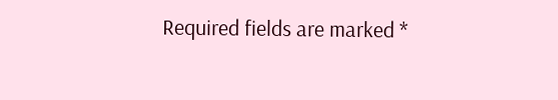Required fields are marked *